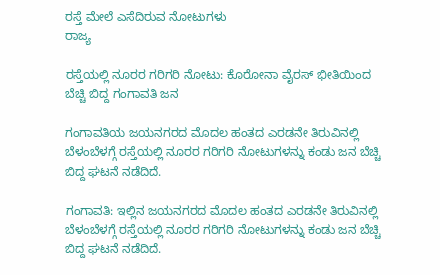ರಸ್ತೆ ಮೇಲೆ ಎಸೆದಿರುವ ನೋಟುಗಳು
ರಾಜ್ಯ

ರಸ್ತೆಯಲ್ಲಿ ನೂರರ ಗರಿಗರಿ ನೋಟು: ಕೊರೋನಾ ವೈರಸ್ ಭೀತಿಯಿಂದ ಬೆಚ್ಚಿ ಬಿದ್ದ ಗಂಗಾವತಿ ಜನ

ಗಂಗಾವತಿಯ ಜಯನಗರದ ಮೊದಲ ಹಂತದ ಎರಡನೇ ತಿರುವಿನಲ್ಲಿ ಬೆಳಂಬೆಳಗ್ಗೆ ರಸ್ತೆಯಲ್ಲಿ ನೂರರ ಗರಿಗರಿ ನೋಟುಗಳನ್ನು ಕಂಡು ಜನ ಬೆಚ್ಚಿ ಬಿದ್ದ ಘಟನೆ ನಡೆದಿದೆ.

ಗಂಗಾವತಿ: ಇಲ್ಲಿನ ಜಯನಗರದ ಮೊದಲ ಹಂತದ ಎರಡನೇ ತಿರುವಿನಲ್ಲಿ ಬೆಳಂಬೆಳಗ್ಗೆ ರಸ್ತೆಯಲ್ಲಿ ನೂರರ ಗರಿಗರಿ ನೋಟುಗಳನ್ನು ಕಂಡು ಜನ ಬೆಚ್ಚಿ ಬಿದ್ದ ಘಟನೆ ನಡೆದಿದೆ.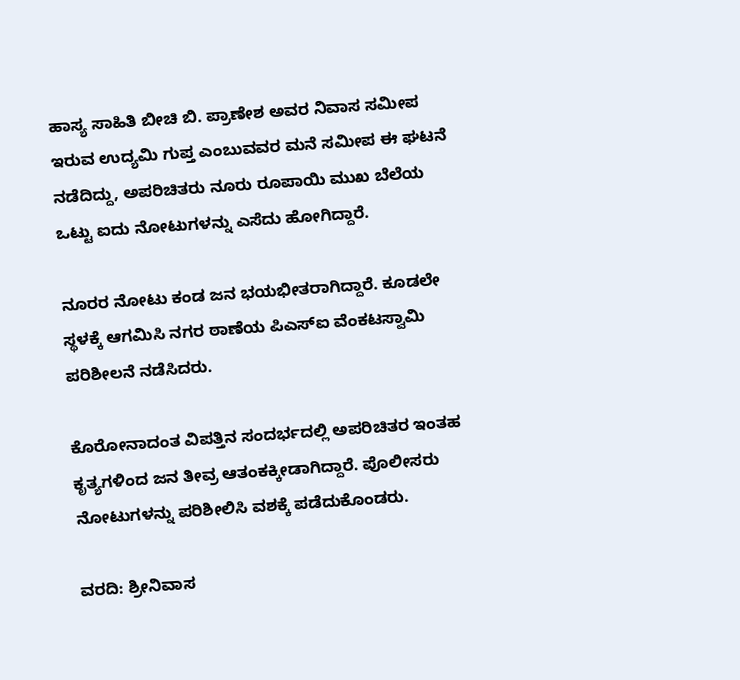ಹಾಸ್ಯ ಸಾಹಿತಿ ಬೀಚಿ ಬಿ. ಪ್ರಾಣೇಶ ಅವರ ನಿವಾಸ ಸಮೀಪ ಇರುವ ಉದ್ಯಮಿ ಗುಪ್ತ ಎಂಬುವವರ ಮನೆ ಸಮೀಪ ಈ ಘಟನೆ  ನಡೆದಿದ್ದು, ಅಪರಿಚಿತರು ನೂರು ರೂಪಾಯಿ ಮುಖ ಬೆಲೆಯ ಒಟ್ಟು ಐದು ನೋಟುಗಳನ್ನು ಎಸೆದು ಹೋಗಿದ್ದಾರೆ.

ನೂರರ ನೋಟು ಕಂಡ ಜನ ಭಯಭೀತರಾಗಿದ್ದಾರೆ. ಕೂಡಲೇ ಸ್ಥಳಕ್ಕೆ ಆಗಮಿಸಿ ನಗರ ಠಾಣೆಯ ಪಿಎಸ್ಐ ವೆಂಕಟಸ್ವಾಮಿ ಪರಿಶೀಲನೆ ನಡೆಸಿದರು.

ಕೊರೋನಾದಂತ ವಿಪತ್ತಿನ ಸಂದರ್ಭದಲ್ಲಿ ಅಪರಿಚಿತರ ಇಂತಹ ಕೃತ್ಯಗಳಿಂದ ಜನ ತೀವ್ರ ಆತಂಕಕ್ಕೀಡಾಗಿದ್ದಾರೆ. ಪೊಲೀಸರು ನೋಟುಗಳನ್ನು ಪರಿಶೀಲಿಸಿ ವಶಕ್ಕೆ ಪಡೆದುಕೊಂಡರು.

ವರದಿ: ಶ್ರೀನಿವಾಸ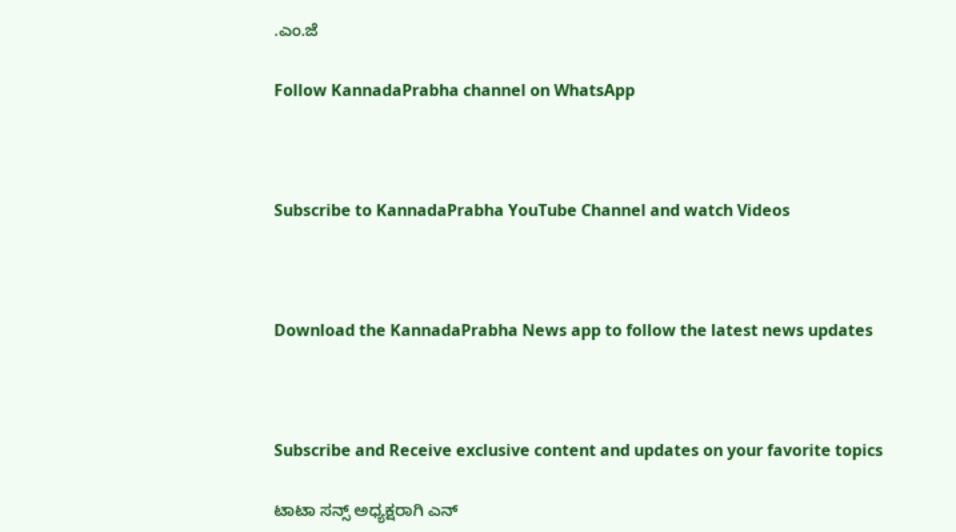.ಎಂ.ಜೆ

Follow KannadaPrabha channel on WhatsApp



Subscribe to KannadaPrabha YouTube Channel and watch Videos



Download the KannadaPrabha News app to follow the latest news updates



Subscribe and Receive exclusive content and updates on your favorite topics

ಟಾಟಾ ಸನ್ಸ್ ಅಧ್ಯಕ್ಷರಾಗಿ ಎನ್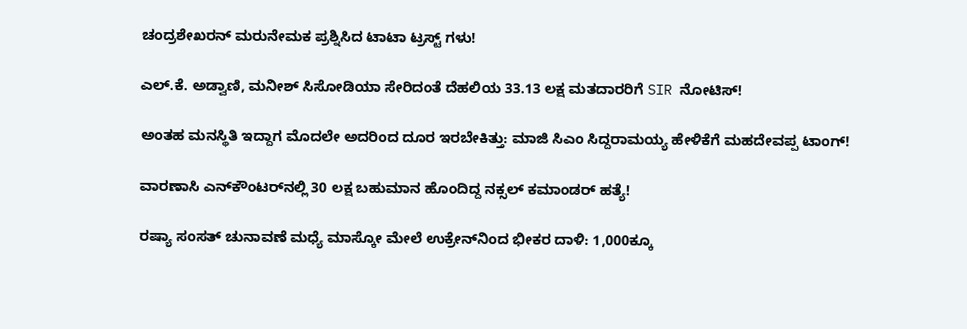ಚಂದ್ರಶೇಖರನ್ ಮರುನೇಮಕ ಪ್ರಶ್ನಿಸಿದ ಟಾಟಾ ಟ್ರಸ್ಟ್ ಗಳು!

ಎಲ್.ಕೆ. ಅಡ್ವಾಣಿ, ಮನೀಶ್ ಸಿಸೋಡಿಯಾ ಸೇರಿದಂತೆ ದೆಹಲಿಯ 33.13 ಲಕ್ಷ ಮತದಾರರಿಗೆ SIR ನೋಟಿಸ್‌!

ಅಂತಹ ಮನಸ್ಥಿತಿ ಇದ್ದಾಗ ಮೊದಲೇ ಅದರಿಂದ ದೂರ ಇರಬೇಕಿತ್ತು: ಮಾಜಿ ಸಿಎಂ ಸಿದ್ದರಾಮಯ್ಯ ಹೇಳಿಕೆಗೆ ಮಹದೇವಪ್ಪ ಟಾಂಗ್!

ವಾರಣಾಸಿ ಎನ್‌ಕೌಂಟರ್‌ನಲ್ಲಿ 30 ಲಕ್ಷ ಬಹುಮಾನ ಹೊಂದಿದ್ದ ನಕ್ಸಲ್ ಕಮಾಂಡರ್ ಹತ್ಯೆ!

ರಷ್ಯಾ ಸಂಸತ್ ಚುನಾವಣೆ ಮಧ್ಯೆ ಮಾಸ್ಕೋ ಮೇಲೆ ಉಕ್ರೇನ್‌ನಿಂದ ಭೀಕರ ದಾಳಿ: 1,000ಕ್ಕೂ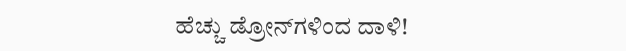ಹೆಚ್ಚು ಡ್ರೋನ್‌ಗಳಿಂದ ದಾಳಿ!